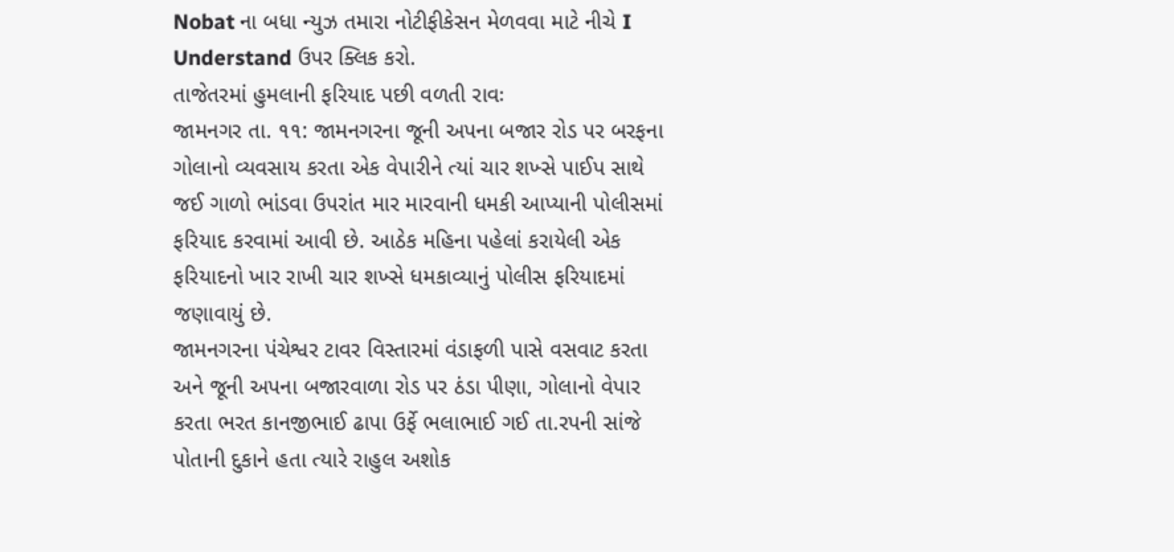Nobat ના બધા ન્યુઝ તમારા નોટીફીકેસન મેળવવા માટે નીચે I Understand ઉપર ક્લિક કરો.
તાજેતરમાં હુમલાની ફરિયાદ પછી વળતી રાવઃ
જામનગર તા. ૧૧: જામનગરના જૂની અપના બજાર રોડ પર બરફના ગોલાનો વ્યવસાય કરતા એક વેપારીને ત્યાં ચાર શખ્સે પાઈપ સાથે જઈ ગાળો ભાંડવા ઉપરાંત માર મારવાની ધમકી આપ્યાની પોલીસમાં ફરિયાદ કરવામાં આવી છે. આઠેક મહિના પહેલાં કરાયેલી એક ફરિયાદનો ખાર રાખી ચાર શખ્સે ધમકાવ્યાનું પોલીસ ફરિયાદમાં જણાવાયું છે.
જામનગરના પંચેશ્વર ટાવર વિસ્તારમાં વંડાફળી પાસે વસવાટ કરતા અને જૂની અપના બજારવાળા રોડ પર ઠંડા પીણા, ગોલાનો વેપાર કરતા ભરત કાનજીભાઈ ઢાપા ઉર્ફે ભલાભાઈ ગઈ તા.રપની સાંજે પોતાની દુકાને હતા ત્યારે રાહુલ અશોક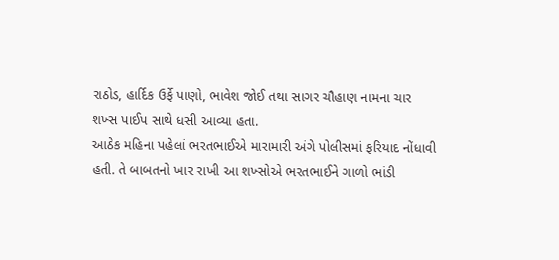રાઠોડ, હાર્દિક ઉર્ફે પાણો, ભાવેશ જોઈ તથા સાગર ચૌહાણ નામના ચાર શખ્સ પાઈપ સાથે ધસી આવ્યા હતા.
આઠેક મહિના પહેલાં ભરતભાઈએ મારામારી અંગે પોલીસમાં ફરિયાદ નોંધાવી હતી. તે બાબતનો ખાર રાખી આ શખ્સોએ ભરતભાઈને ગાળો ભાંડી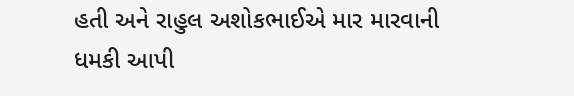હતી અને રાહુલ અશોકભાઈએ માર મારવાની ધમકી આપી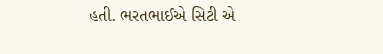હતી. ભરતભાઈએ સિટી એ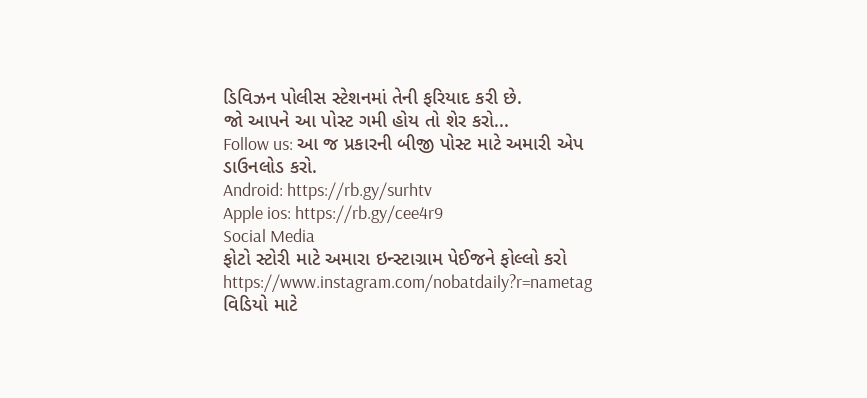ડિવિઝન પોલીસ સ્ટેશનમાં તેની ફરિયાદ કરી છે.
જો આપને આ પોસ્ટ ગમી હોય તો શેર કરો...
Follow us: આ જ પ્રકારની બીજી પોસ્ટ માટે અમારી એપ ડાઉનલોડ કરો.
Android: https://rb.gy/surhtv
Apple ios: https://rb.gy/cee4r9
Social Media
ફોટો સ્ટોરી માટે અમારા ઇન્સ્ટાગ્રામ પેઈજને ફોલ્લો કરો
https://www.instagram.com/nobatdaily?r=nametag
વિડિયો માટે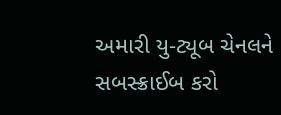અમારી યુ-ટ્યૂબ ચેનલને સબસ્ક્રાઈબ કરો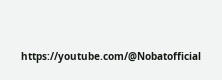https://youtube.com/@Nobatofficial